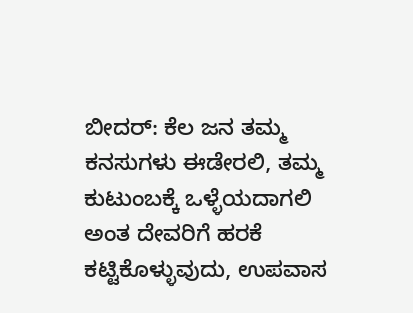ಬೀದರ್: ಕೆಲ ಜನ ತಮ್ಮ ಕನಸುಗಳು ಈಡೇರಲಿ, ತಮ್ಮ ಕುಟುಂಬಕ್ಕೆ ಒಳ್ಳೆಯದಾಗಲಿ ಅಂತ ದೇವರಿಗೆ ಹರಕೆ ಕಟ್ಟಿಕೊಳ್ಳುವುದು, ಉಪವಾಸ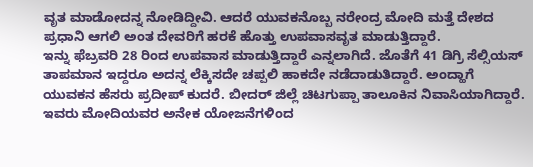ವೃತ ಮಾಡೋದನ್ನ ನೋಡಿದ್ದೀವಿ. ಆದರೆ ಯುವಕನೊಬ್ಬ ನರೇಂದ್ರ ಮೋದಿ ಮತ್ತೆ ದೇಶದ ಪ್ರಧಾನಿ ಆಗಲಿ ಅಂತ ದೇವರಿಗೆ ಹರಕೆ ಹೊತ್ತು ಉಪವಾಸವೃತ ಮಾಡುತ್ತಿದ್ದಾರೆ.
ಇನ್ನು ಫೆಬ್ರವರಿ 28 ರಿಂದ ಉಪವಾಸ ಮಾಡುತ್ತಿದ್ದಾರೆ ಎನ್ನಲಾಗಿದೆ. ಜೊತೆಗೆ 41 ಡಿಗ್ರಿ ಸೆಲ್ಸಿಯಸ್ ತಾಪಮಾನ ಇದ್ದರೂ ಅದನ್ನ ಲೆಕ್ಕಿಸದೇ ಚಪ್ಪಲಿ ಹಾಕದೇ ನಡೆದಾಡುತಿದ್ದಾರೆ. ಅಂದ್ಹಾಗೆ ಯುವಕನ ಹೆಸರು ಪ್ರದೀಪ್ ಕುದರೆ. ಬೀದರ್ ಜಿಲ್ಲೆ ಚಿಟಗುಪ್ಪಾ ತಾಲೂಕಿನ ನಿವಾಸಿಯಾಗಿದ್ದಾರೆ. ಇವರು ಮೋದಿಯವರ ಅನೇಕ ಯೋಜನೆಗಳಿಂದ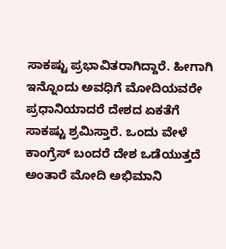ಸಾಕಷ್ಟು ಪ್ರಭಾವಿತರಾಗಿದ್ದಾರೆ. ಹೀಗಾಗಿ ಇನ್ನೊಂದು ಅವಧಿಗೆ ಮೋದಿಯವರೇ ಪ್ರಧಾನಿಯಾದರೆ ದೇಶದ ಏಕತೆಗೆ ಸಾಕಷ್ಟು ಶ್ರಮಿಸ್ತಾರೆ. ಒಂದು ವೇಳೆ ಕಾಂಗ್ರೆಸ್ ಬಂದರೆ ದೇಶ ಒಡೆಯುತ್ತದೆ ಅಂತಾರೆ ಮೋದಿ ಅಭಿಮಾನಿ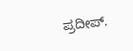ಪ್ರದೀಪ್.